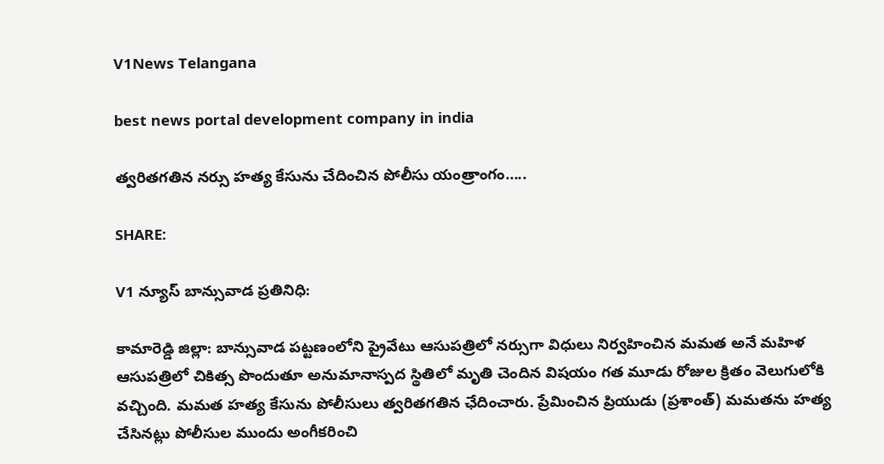V1News Telangana

best news portal development company in india

త్వరితగతిన నర్సు హత్య కేసును చేదించిన పోలీసు యంత్రాంగం…..

SHARE:

V1 న్యూస్ బాన్సువాడ ప్రతినిధి:

కామారెడ్డి జిల్లా: బాన్సువాడ పట్టణంలోని ప్రైవేటు ఆసుపత్రిలో నర్సుగా విధులు నిర్వహించిన మమత అనే మహిళ ఆసుపత్రిలో చికిత్స పొందుతూ అనుమానాస్పద స్థితిలో మృతి చెందిన విషయం గత మూడు రోజుల క్రితం వెలుగులోకి వచ్చింది. మమత హత్య కేసును పోలీసులు త్వరితగతిన ఛేదించారు. ప్రేమించిన ప్రియుడు (ప్రశాంత్) మమతను హత్య చేసినట్లు పోలీసుల ముందు అంగీకరించి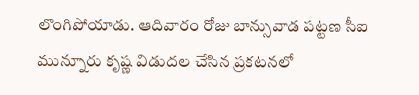లొంగిపోయాడు. ఆదివారం రోజు బాన్సువాడ పట్టణ సీఐ మున్నూరు కృష్ణ విడుదల చేసిన ప్రకటనలో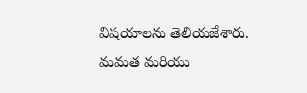విషయాలను తెలియజేశారు. మమత మరియు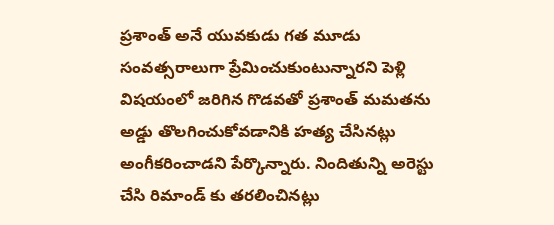ప్రశాంత్ అనే యువకుడు గత మూడు సంవత్సరాలుగా ప్రేమించుకుంటున్నారని పెళ్లి విషయంలో జరిగిన గొడవతో ప్రశాంత్ మమతను అడ్డు తొలగించుకోవడానికి హత్య చేసినట్లు అంగీకరించాడని పేర్కొన్నారు. నిందితున్ని అరెస్టు చేసి రిమాండ్ కు తరలించినట్లు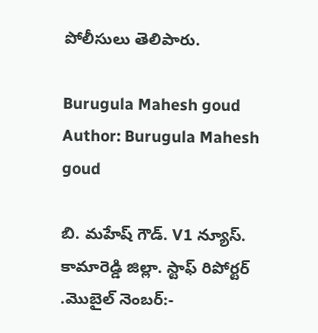పోలీసులు తెలిపారు.

Burugula Mahesh goud
Author: Burugula Mahesh goud

బి. మహేష్ గౌడ్. V1 న్యూస్. కామారెడ్డి జిల్లా. స్టాఫ్ రిపోర్టర్ .మొబైల్ నెంబర్:-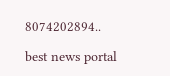8074202894..

best news portal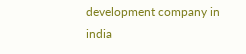development company in india